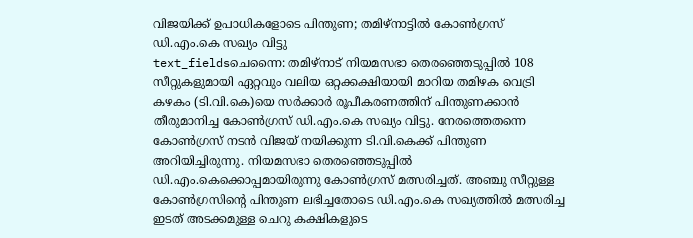വിജയിക്ക് ഉപാധികളോടെ പിന്തുണ; തമിഴ്നാട്ടിൽ കോൺഗ്രസ് ഡി.എം.കെ സഖ്യം വിട്ടു
text_fieldsചെന്നൈ: തമിഴ്നാട് നിയമസഭാ തെരഞ്ഞെടുപ്പിൽ 108 സീറ്റുകളുമായി ഏറ്റവും വലിയ ഒറ്റക്കക്ഷിയായി മാറിയ തമിഴക വെട്രി കഴകം (ടി.വി.കെ)യെ സർക്കാർ രൂപീകരണത്തിന് പിന്തുണക്കാൻ തീരുമാനിച്ച കോൺഗ്രസ് ഡി.എം.കെ സഖ്യം വിട്ടു. നേരത്തെതന്നെ കോൺഗ്രസ് നടൻ വിജയ് നയിക്കുന്ന ടി.വി.കെക്ക് പിന്തുണ അറിയിച്ചിരുന്നു. നിയമസഭാ തെരഞ്ഞെടുപ്പിൽ ഡി.എം.കെക്കൊപ്പമായിരുന്നു കോൺഗ്രസ് മത്സരിച്ചത്. അഞ്ചു സീറ്റുള്ള കോൺഗ്രസിന്റെ പിന്തുണ ലഭിച്ചതോടെ ഡി.എം.കെ സഖ്യത്തിൽ മത്സരിച്ച ഇടത് അടക്കമുള്ള ചെറു കക്ഷികളുടെ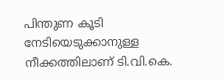പിന്തുണ കൂടി നേടിയെടുക്കാനുള്ള നീക്കത്തിലാണ് ടി.വി.കെ.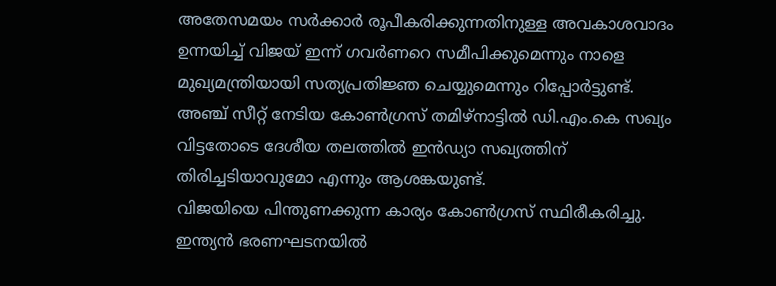അതേസമയം സർക്കാർ രൂപീകരിക്കുന്നതിനുള്ള അവകാശവാദം ഉന്നയിച്ച് വിജയ് ഇന്ന് ഗവർണറെ സമീപിക്കുമെന്നും നാളെ മുഖ്യമന്ത്രിയായി സത്യപ്രതിജ്ഞ ചെയ്യുമെന്നും റിപ്പോർട്ടുണ്ട്. അഞ്ച് സീറ്റ് നേടിയ കോൺഗ്രസ് തമിഴ്നാട്ടിൽ ഡി.എം.കെ സഖ്യം വിട്ടതോടെ ദേശീയ തലത്തിൽ ഇൻഡ്യാ സഖ്യത്തിന് തിരിച്ചടിയാവുമോ എന്നും ആശങ്കയുണ്ട്.
വിജയിയെ പിന്തുണക്കുന്ന കാര്യം കോൺഗ്രസ് സ്ഥിരീകരിച്ചു. ഇന്ത്യൻ ഭരണഘടനയിൽ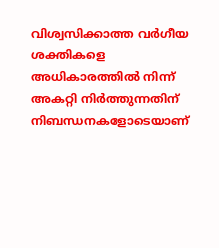വിശ്വസിക്കാത്ത വർഗീയ ശക്തികളെ അധികാരത്തിൽ നിന്ന് അകറ്റി നിർത്തുന്നതിന് നിബന്ധനകളോടെയാണ്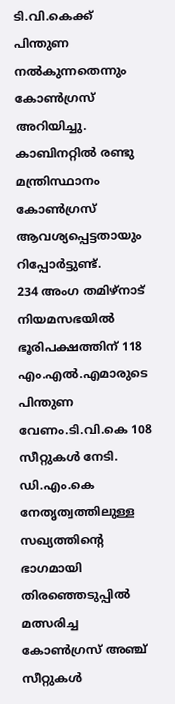ടി.വി.കെക്ക് പിന്തുണ നൽകുന്നതെന്നും കോൺഗ്രസ് അറിയിച്ചു. കാബിനറ്റിൽ രണ്ടു മന്ത്രിസ്ഥാനം കോൺഗ്രസ് ആവശ്യപ്പെട്ടതായും റിപ്പോർട്ടുണ്ട്.
234 അംഗ തമിഴ്നാട് നിയമസഭയിൽ ഭൂരിപക്ഷത്തിന് 118 എം.എൽ.എമാരുടെ പിന്തുണ വേണം.ടി.വി.കെ 108 സീറ്റുകൾ നേടി. ഡി.എം.കെ നേതൃത്വത്തിലുള്ള സഖ്യത്തിന്റെ ഭാഗമായി തിരഞ്ഞെടുപ്പിൽ മത്സരിച്ച കോൺഗ്രസ് അഞ്ച് സീറ്റുകൾ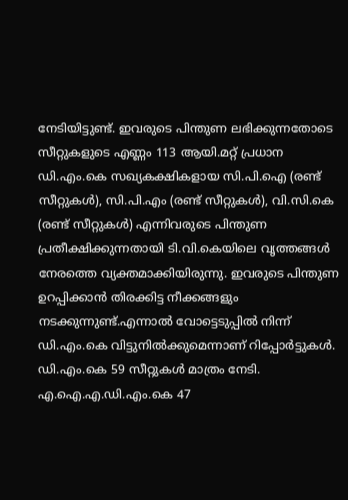നേടിയിട്ടുണ്ട്. ഇവരുടെ പിന്തുണ ലഭിക്കുന്നതോടെ സീറ്റുകളുടെ എണ്ണം 113 ആയി.മറ്റ് പ്രധാന ഡി.എം.കെ സഖ്യകക്ഷികളായ സി.പി.ഐ (രണ്ട് സീറ്റുകൾ), സി.പി.എം (രണ്ട് സീറ്റുകൾ), വി.സി.കെ (രണ്ട് സീറ്റുകൾ) എന്നിവരുടെ പിന്തുണ പ്രതീക്ഷിക്കുന്നതായി ടി.വി.കെയിലെ വൃത്തങ്ങൾ നേരത്തെ വ്യക്തമാക്കിയിരുന്നു. ഇവരുടെ പിന്തുണ ഉറപ്പിക്കാൻ തിരക്കിട്ട നീക്കങ്ങളും നടക്കുന്നുണ്ട്.എന്നാൽ വോട്ടെടുപ്പിൽ നിന്ന് ഡി.എം.കെ വിട്ടുനിൽക്കുമെന്നാണ് റിപ്പോർട്ടുകൾ. ഡി.എം.കെ 59 സീറ്റുകൾ മാത്രം നേടി. എ.ഐ.എ.ഡി.എം.കെ 47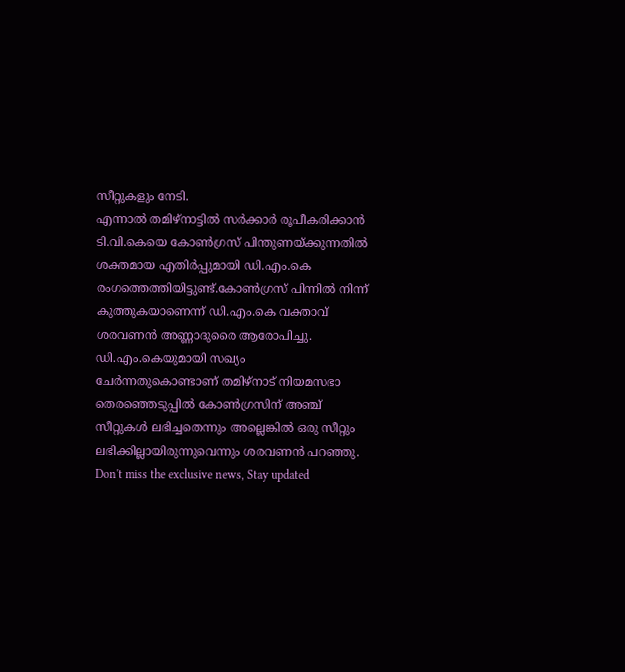സീറ്റുകളും നേടി.
എന്നാൽ തമിഴ്നാട്ടിൽ സർക്കാർ രൂപീകരിക്കാൻ ടി.വി.കെയെ കോൺഗ്രസ് പിന്തുണയ്ക്കുന്നതിൽ ശക്തമായ എതിർപ്പുമായി ഡി.എം.കെ രംഗത്തെത്തിയിട്ടുണ്ട്.കോൺഗ്രസ് പിന്നിൽ നിന്ന് കുത്തുകയാണെന്ന് ഡി.എം.കെ വക്താവ് ശരവണൻ അണ്ണാദുരൈ ആരോപിച്ചു. ഡി.എം.കെയുമായി സഖ്യം ചേർന്നതുകൊണ്ടാണ് തമിഴ്നാട് നിയമസഭാ തെരഞ്ഞെടുപ്പിൽ കോൺഗ്രസിന് അഞ്ച് സീറ്റുകൾ ലഭിച്ചതെന്നും അല്ലെങ്കിൽ ഒരു സീറ്റും ലഭിക്കില്ലായിരുന്നുവെന്നും ശരവണൻ പറഞ്ഞു.
Don't miss the exclusive news, Stay updated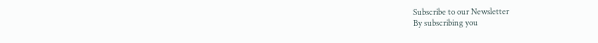Subscribe to our Newsletter
By subscribing you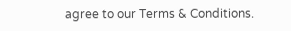agree to our Terms & Conditions.